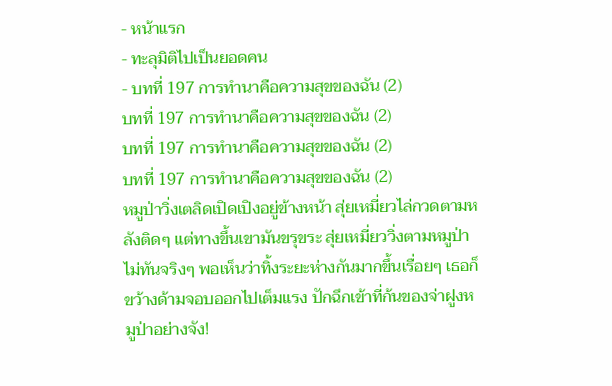- หน้าแรก
- ทะลุมิติไปเป็นยอดคน
- บทที่ 197 การทำนาคือความสุขของฉัน (2)
บทที่ 197 การทำนาคือความสุขของฉัน (2)
บทที่ 197 การทำนาคือความสุขของฉัน (2)
บทที่ 197 การทำนาคือความสุขของฉัน (2)
หมูป่าวิ่งเตลิดเปิดเปิงอยู่ข้างหน้า สุ่ยเหมี่ยวไล่กวดตามหลังติดๆ แต่ทางขึ้นเขามันขรุขระ สุ่ยเหมี่ยววิ่งตามหมูป่าไม่ทันจริงๆ พอเห็นว่าทิ้งระยะห่างกันมากขึ้นเรื่อยๆ เธอก็ขว้างด้ามจอบออกไปเต็มแรง ปักฉึกเข้าที่ก้นของจ่าฝูงหมูป่าอย่างจัง!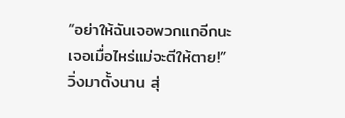“อย่าให้ฉันเจอพวกแกอีกนะ เจอเมื่อไหร่แม่จะตีให้ตาย!”
วิ่งมาตั้งนาน สุ่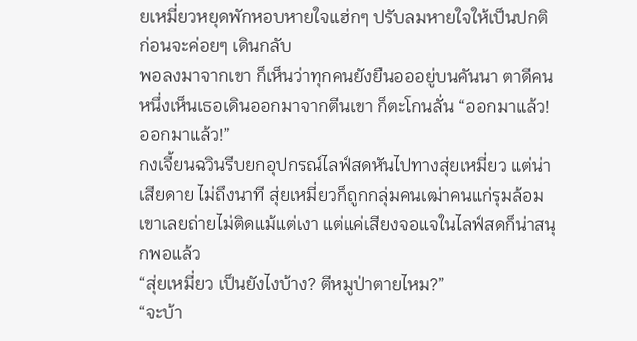ยเหมี่ยวหยุดพักหอบหายใจแฮ่กๆ ปรับลมหายใจให้เป็นปกติ ก่อนจะค่อยๆ เดินกลับ
พอลงมาจากเขา ก็เห็นว่าทุกคนยังยืนอออยู่บนคันนา ตาดีคนหนึ่งเห็นเธอเดินออกมาจากตีนเขา ก็ตะโกนลั่น “ออกมาแล้ว! ออกมาแล้ว!”
กงเจี้ยนฉวินรีบยกอุปกรณ์ไลฟ์สดหันไปทางสุ่ยเหมี่ยว แต่น่าเสียดาย ไม่ถึงนาที สุ่ยเหมี่ยวก็ถูกกลุ่มคนเฒ่าคนแก่รุมล้อม เขาเลยถ่ายไม่ติดแม้แต่เงา แต่แค่เสียงจอแจในไลฟ์สดก็น่าสนุกพอแล้ว
“สุ่ยเหมี่ยว เป็นยังไงบ้าง? ตีหมูป่าตายไหม?”
“จะบ้า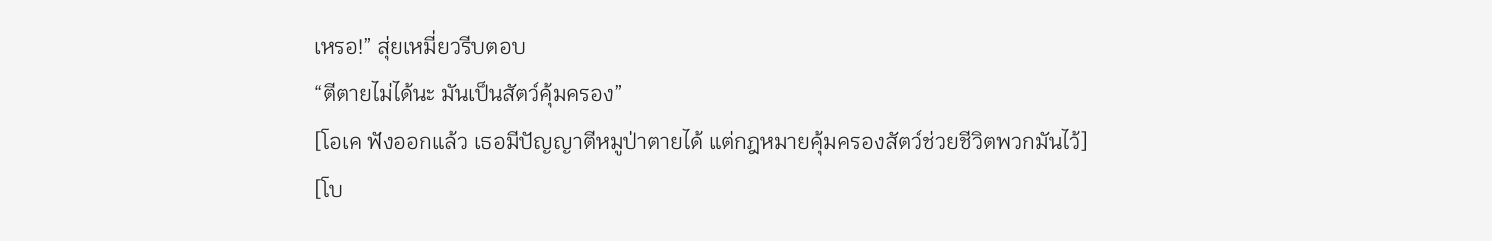เหรอ!” สุ่ยเหมี่ยวรีบตอบ
“ตีตายไม่ได้นะ มันเป็นสัตว์คุ้มครอง”
[โอเค ฟังออกแล้ว เธอมีปัญญาตีหมูป่าตายได้ แต่กฎหมายคุ้มครองสัตว์ช่วยชีวิตพวกมันไว้]
[โบ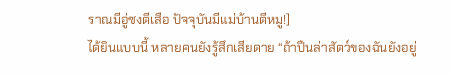ราณมีอู่ซงตีเสือ ปัจจุบันมีแม่บ้านตีหมู!]
ได้ยินแบบนี้ หลายคนยังรู้สึกเสียดาย “ถ้าปืนล่าสัตว์ของฉันยังอยู่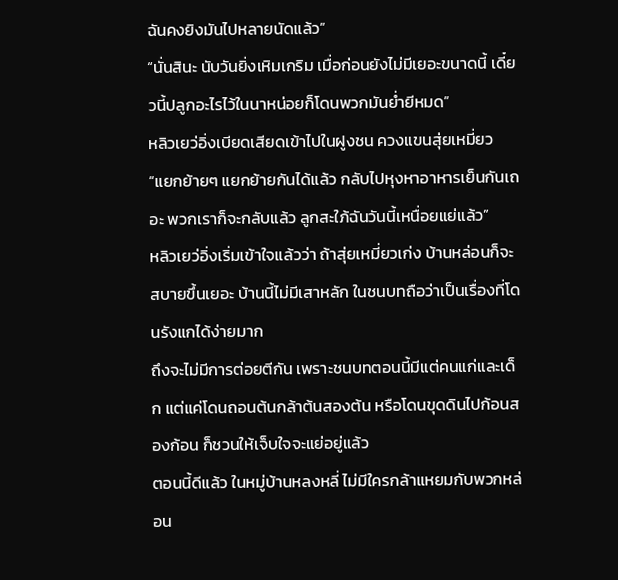ฉันคงยิงมันไปหลายนัดแล้ว”
“นั่นสินะ นับวันยิ่งเหิมเกริม เมื่อก่อนยังไม่มีเยอะขนาดนี้ เดี๋ยวนี้ปลูกอะไรไว้ในนาหน่อยก็โดนพวกมันย่ำยีหมด”
หลิวเยว่อิ่งเบียดเสียดเข้าไปในฝูงชน ควงแขนสุ่ยเหมี่ยว “แยกย้ายๆ แยกย้ายกันได้แล้ว กลับไปหุงหาอาหารเย็นกันเถอะ พวกเราก็จะกลับแล้ว ลูกสะใภ้ฉันวันนี้เหนื่อยแย่แล้ว”
หลิวเยว่อิ่งเริ่มเข้าใจแล้วว่า ถ้าสุ่ยเหมี่ยวเก่ง บ้านหล่อนก็จะสบายขึ้นเยอะ บ้านนี้ไม่มีเสาหลัก ในชนบทถือว่าเป็นเรื่องที่โดนรังแกได้ง่ายมาก
ถึงจะไม่มีการต่อยตีกัน เพราะชนบทตอนนี้มีแต่คนแก่และเด็ก แต่แค่โดนถอนต้นกล้าต้นสองต้น หรือโดนขุดดินไปก้อนสองก้อน ก็ชวนให้เจ็บใจจะแย่อยู่แล้ว
ตอนนี้ดีแล้ว ในหมู่บ้านหลงหลี่ ไม่มีใครกล้าแหยมกับพวกหล่อน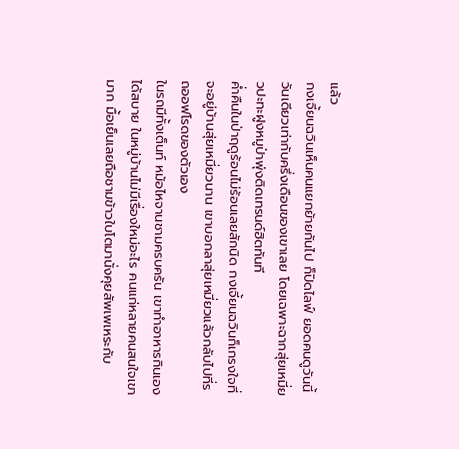แล้ว
กงเจี้ยนฉวินเห็นคนแยกย้ายกันไป ก็ปิดไลฟ์ ยอดคนดูวันนี้วันเดียวเท่ากับครึ่งเดือนของเขาเลย โดยเฉพาะฉากสุ่ยเหมี่ยวปะทะฝูงหมูป่าพุ่งติดเทรนด์ฮิตทันที
ค่ำคืนในป่าฤดูร้อนไม่ร้อนเลยสักนิด กงเจี้ยนฉวินก็เกรงใจที่จะอยู่บ้านสุ่ยเหมี่ยวนาน เขาบอกลาสุ่ยเหมี่ยวแล้วกลับไปที่รถออฟโรดของตัวเอง
ในรถมีทั้งเต็นท์ หม้อไหจานชามครบครัน เขาทำอาหารกินเองได้สบาย ในหมู่บ้านไม่มีเรื่องใหม่อะไร คนแก่หลายคนสนใจเขามาก มื้อเย็นเลยถือชามข้าวใบโตมานั่งคุยสัพเพเหระกับ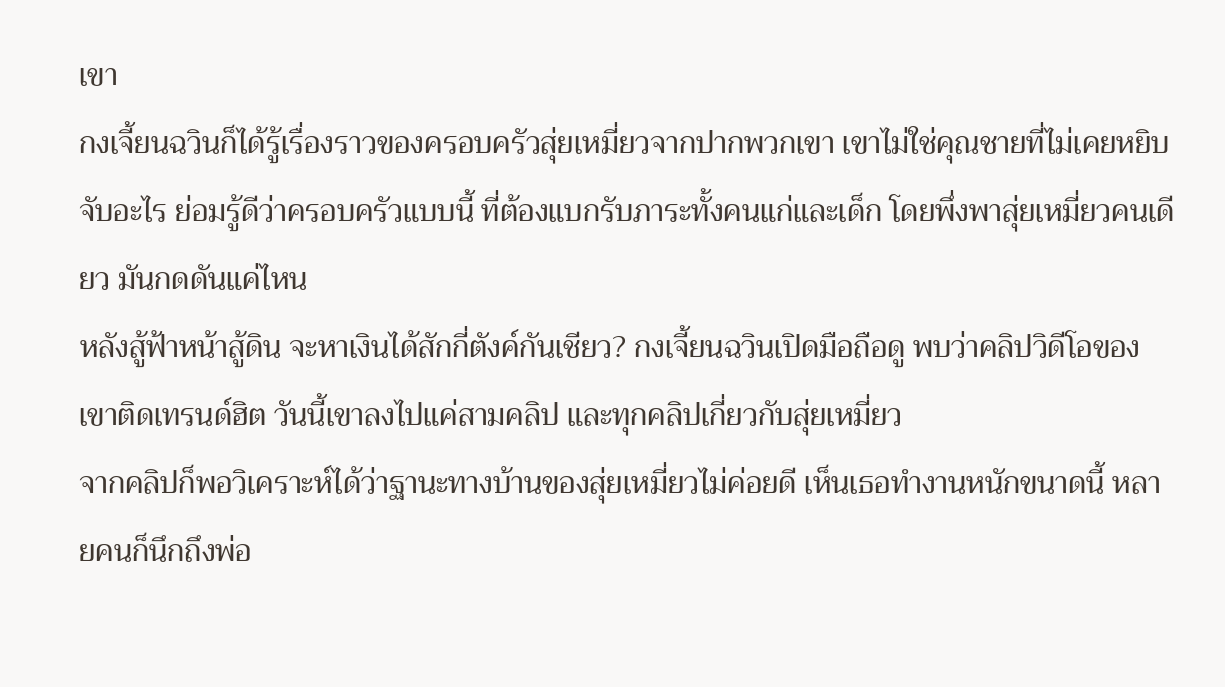เขา
กงเจี้ยนฉวินก็ได้รู้เรื่องราวของครอบครัวสุ่ยเหมี่ยวจากปากพวกเขา เขาไม่ใช่คุณชายที่ไม่เคยหยิบจับอะไร ย่อมรู้ดีว่าครอบครัวแบบนี้ ที่ต้องแบกรับภาระทั้งคนแก่และเด็ก โดยพึ่งพาสุ่ยเหมี่ยวคนเดียว มันกดดันแค่ไหน
หลังสู้ฟ้าหน้าสู้ดิน จะหาเงินได้สักกี่ตังค์กันเชียว? กงเจี้ยนฉวินเปิดมือถือดู พบว่าคลิปวิดีโอของเขาติดเทรนด์ฮิต วันนี้เขาลงไปแค่สามคลิป และทุกคลิปเกี่ยวกับสุ่ยเหมี่ยว
จากคลิปก็พอวิเคราะห์ได้ว่าฐานะทางบ้านของสุ่ยเหมี่ยวไม่ค่อยดี เห็นเธอทำงานหนักขนาดนี้ หลายคนก็นึกถึงพ่อ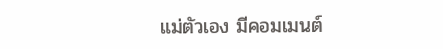แม่ตัวเอง มีคอมเมนต์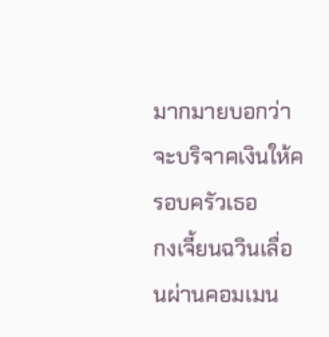มากมายบอกว่าจะบริจาคเงินให้ครอบครัวเธอ
กงเจี้ยนฉวินเลื่อนผ่านคอมเมน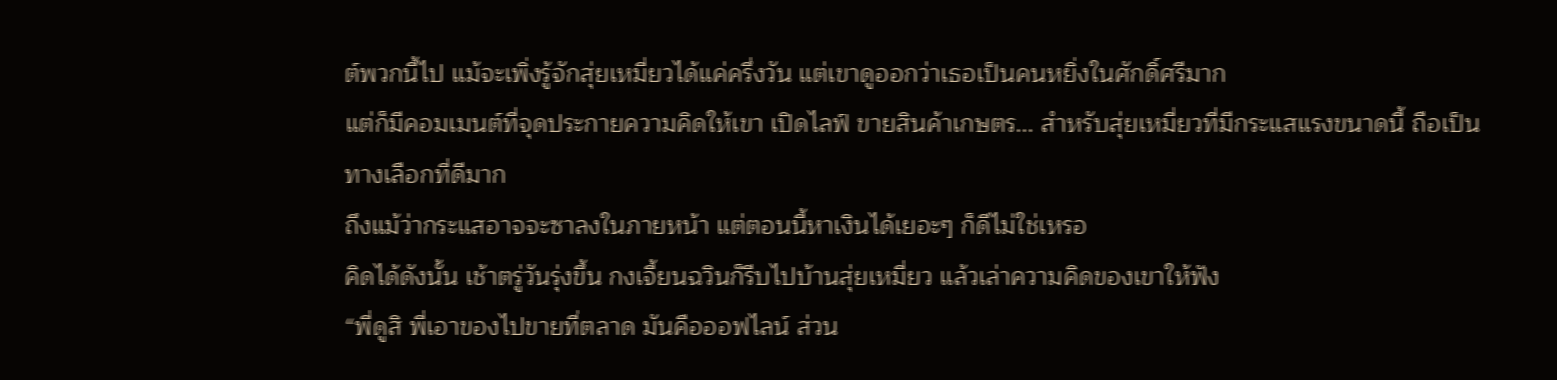ต์พวกนี้ไป แม้จะเพิ่งรู้จักสุ่ยเหมี่ยวได้แค่ครึ่งวัน แต่เขาดูออกว่าเธอเป็นคนหยิ่งในศักดิ์ศรีมาก
แต่ก็มีคอมเมนต์ที่จุดประกายความคิดให้เขา เปิดไลฟ์ ขายสินค้าเกษตร... สำหรับสุ่ยเหมี่ยวที่มีกระแสแรงขนาดนี้ ถือเป็นทางเลือกที่ดีมาก
ถึงแม้ว่ากระแสอาจจะซาลงในภายหน้า แต่ตอนนี้หาเงินได้เยอะๆ ก็ดีไม่ใช่เหรอ
คิดได้ดังนั้น เช้าตรู่วันรุ่งขึ้น กงเจี้ยนฉวินก็รีบไปบ้านสุ่ยเหมี่ยว แล้วเล่าความคิดของเขาให้ฟัง
“พี่ดูสิ พี่เอาของไปขายที่ตลาด มันคือออฟไลน์ ส่วน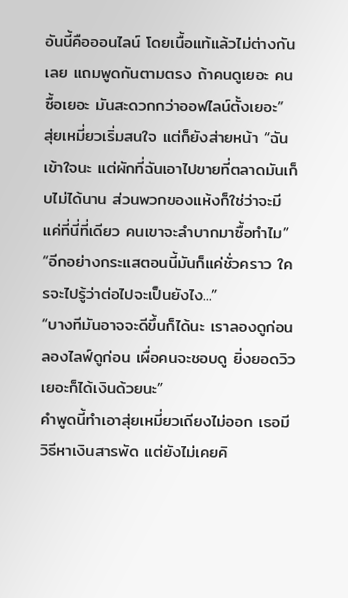อันนี้คือออนไลน์ โดยเนื้อแท้แล้วไม่ต่างกันเลย แถมพูดกันตามตรง ถ้าคนดูเยอะ คนซื้อเยอะ มันสะดวกกว่าออฟไลน์ตั้งเยอะ”
สุ่ยเหมี่ยวเริ่มสนใจ แต่ก็ยังส่ายหน้า “ฉันเข้าใจนะ แต่ผักที่ฉันเอาไปขายที่ตลาดมันเก็บไม่ได้นาน ส่วนพวกของแห้งก็ใช่ว่าจะมีแค่ที่นี่ที่เดียว คนเขาจะลำบากมาซื้อทำไม”
“อีกอย่างกระแสตอนนี้มันก็แค่ชั่วคราว ใครจะไปรู้ว่าต่อไปจะเป็นยังไง...”
“บางทีมันอาจจะดีขึ้นก็ได้นะ เราลองดูก่อน ลองไลฟ์ดูก่อน เผื่อคนจะชอบดู ยิ่งยอดวิวเยอะก็ได้เงินด้วยนะ”
คำพูดนี้ทำเอาสุ่ยเหมี่ยวเถียงไม่ออก เธอมีวิธีหาเงินสารพัด แต่ยังไม่เคยคิ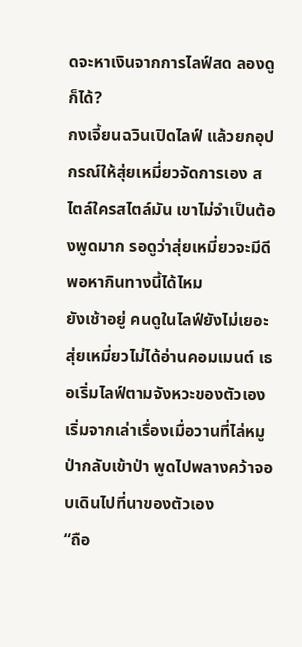ดจะหาเงินจากการไลฟ์สด ลองดูก็ได้?
กงเจี้ยนฉวินเปิดไลฟ์ แล้วยกอุปกรณ์ให้สุ่ยเหมี่ยวจัดการเอง สไตล์ใครสไตล์มัน เขาไม่จำเป็นต้องพูดมาก รอดูว่าสุ่ยเหมี่ยวจะมีดีพอหากินทางนี้ได้ไหม
ยังเช้าอยู่ คนดูในไลฟ์ยังไม่เยอะ สุ่ยเหมี่ยวไม่ได้อ่านคอมเมนต์ เธอเริ่มไลฟ์ตามจังหวะของตัวเอง
เริ่มจากเล่าเรื่องเมื่อวานที่ไล่หมูป่ากลับเข้าป่า พูดไปพลางคว้าจอบเดินไปที่นาของตัวเอง
“ถือ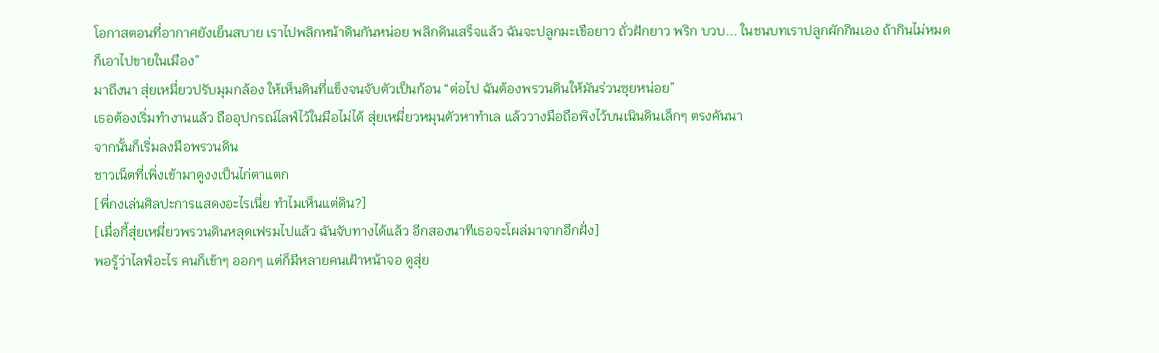โอกาสตอนที่อากาศยังเย็นสบาย เราไปพลิกหน้าดินกันหน่อย พลิกดินเสร็จแล้ว ฉันจะปลูกมะเขือยาว ถั่วฝักยาว พริก บวบ... ในชนบทเราปลูกผักกินเอง ถ้ากินไม่หมดก็เอาไปขายในเมือง”
มาถึงนา สุ่ยเหมี่ยวปรับมุมกล้อง ให้เห็นดินที่แข็งจนจับตัวเป็นก้อน “ต่อไป ฉันต้องพรวนดินให้มันร่วนซุยหน่อย”
เธอต้องเริ่มทำงานแล้ว ถืออุปกรณ์ไลฟ์ไว้ในมือไม่ได้ สุ่ยเหมี่ยวหมุนตัวหาทำเล แล้ววางมือถือพิงไว้บนเนินดินเล็กๆ ตรงคันนา
จากนั้นก็เริ่มลงมือพรวนดิน
ชาวเน็ตที่เพิ่งเข้ามาดูงงเป็นไก่ตาแตก
[พี่กงเล่นศิลปะการแสดงอะไรเนี่ย ทำไมเห็นแต่ดิน?]
[เมื่อกี้สุ่ยเหมี่ยวพรวนดินหลุดเฟรมไปแล้ว ฉันจับทางได้แล้ว อีกสองนาทีเธอจะโผล่มาจากอีกฝั่ง]
พอรู้ว่าไลฟ์อะไร คนก็เข้าๆ ออกๆ แต่ก็มีหลายคนเฝ้าหน้าจอ ดูสุ่ย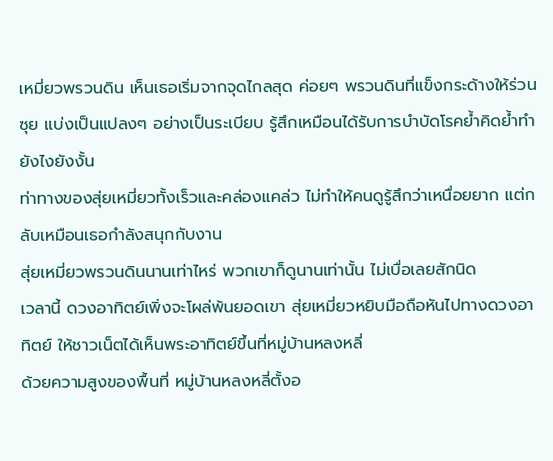เหมี่ยวพรวนดิน เห็นเธอเริ่มจากจุดไกลสุด ค่อยๆ พรวนดินที่แข็งกระด้างให้ร่วนซุย แบ่งเป็นแปลงๆ อย่างเป็นระเบียบ รู้สึกเหมือนได้รับการบำบัดโรคย้ำคิดย้ำทำยังไงยังงั้น
ท่าทางของสุ่ยเหมี่ยวทั้งเร็วและคล่องแคล่ว ไม่ทำให้คนดูรู้สึกว่าเหนื่อยยาก แต่กลับเหมือนเธอกำลังสนุกกับงาน
สุ่ยเหมี่ยวพรวนดินนานเท่าไหร่ พวกเขาก็ดูนานเท่านั้น ไม่เบื่อเลยสักนิด
เวลานี้ ดวงอาทิตย์เพิ่งจะโผล่พ้นยอดเขา สุ่ยเหมี่ยวหยิบมือถือหันไปทางดวงอาทิตย์ ให้ชาวเน็ตได้เห็นพระอาทิตย์ขึ้นที่หมู่บ้านหลงหลี่
ด้วยความสูงของพื้นที่ หมู่บ้านหลงหลี่ตั้งอ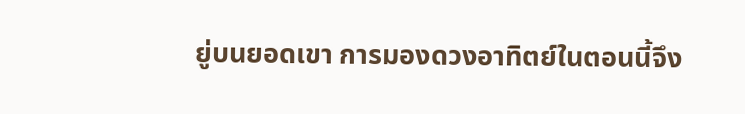ยู่บนยอดเขา การมองดวงอาทิตย์ในตอนนี้จึง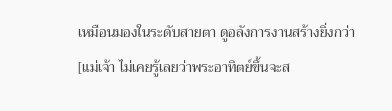เหมือนมองในระดับสายตา ดูอลังการงานสร้างยิ่งกว่า
[แม่เจ้า ไม่เคยรู้เลยว่าพระอาทิตย์ขึ้นจะส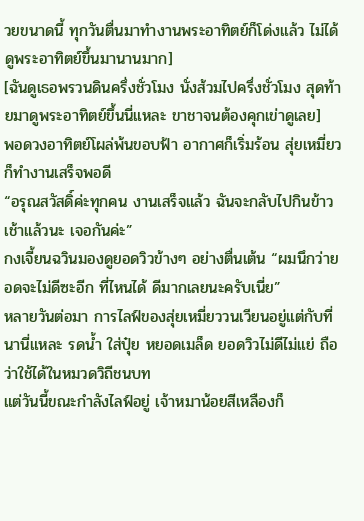วยขนาดนี้ ทุกวันตื่นมาทำงานพระอาทิตย์ก็โด่งแล้ว ไม่ได้ดูพระอาทิตย์ขึ้นมานานมาก]
[ฉันดูเธอพรวนดินครึ่งชั่วโมง นั่งส้วมไปครึ่งชั่วโมง สุดท้ายมาดูพระอาทิตย์ขึ้นนี่แหละ ขาชาจนต้องคุกเข่าดูเลย]
พอดวงอาทิตย์โผล่พ้นขอบฟ้า อากาศก็เริ่มร้อน สุ่ยเหมี่ยวก็ทำงานเสร็จพอดี
“อรุณสวัสดิ์ค่ะทุกคน งานเสร็จแล้ว ฉันจะกลับไปกินข้าวเช้าแล้วนะ เจอกันค่ะ”
กงเจี้ยนฉวินมองดูยอดวิวข้างๆ อย่างตื่นเต้น “ผมนึกว่ายอดจะไม่ดีซะอีก ที่ไหนได้ ดีมากเลยนะครับเนี่ย”
หลายวันต่อมา การไลฟ์ของสุ่ยเหมี่ยววนเวียนอยู่แต่กับที่นานี่แหละ รดน้ำ ใส่ปุ๋ย หยอดเมล็ด ยอดวิวไม่ดีไม่แย่ ถือว่าใช้ได้ในหมวดวิถีชนบท
แต่วันนี้ขณะกำลังไลฟ์อยู่ เจ้าหมาน้อยสีเหลืองก็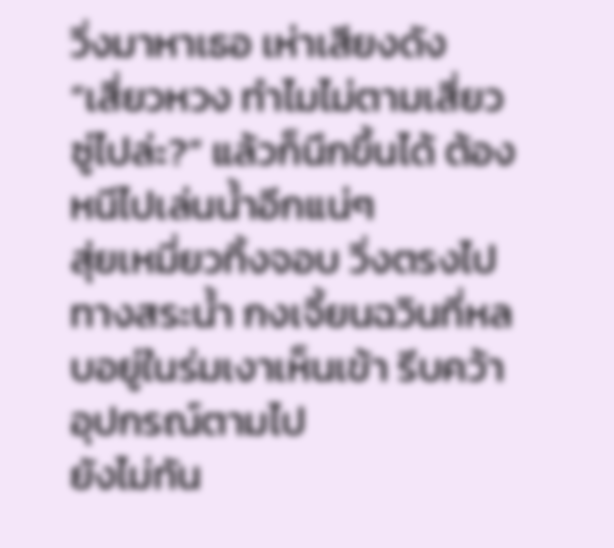วิ่งมาหาเธอ เห่าเสียงดัง
“เสี่ยวหวง ทำไมไม่ตามเสี่ยวซู่ไปล่ะ?” แล้วก็นึกขึ้นได้ ต้องหนีไปเล่นน้ำอีกแน่ๆ
สุ่ยเหมี่ยวทิ้งจอบ วิ่งตรงไปทางสระน้ำ กงเจี้ยนฉวินที่หลบอยู่ในร่มเงาเห็นเข้า รีบคว้าอุปกรณ์ตามไป
ยังไม่ทัน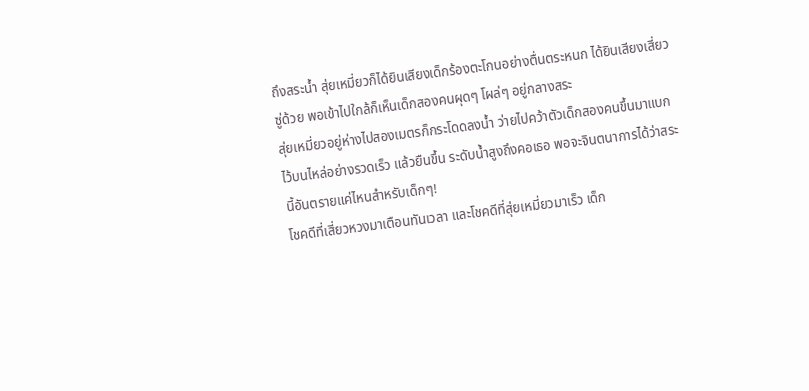ถึงสระน้ำ สุ่ยเหมี่ยวก็ได้ยินเสียงเด็กร้องตะโกนอย่างตื่นตระหนก ได้ยินเสียงเสี่ยวซู่ด้วย พอเข้าไปใกล้ก็เห็นเด็กสองคนผุดๆ โผล่ๆ อยู่กลางสระ
สุ่ยเหมี่ยวอยู่ห่างไปสองเมตรก็กระโดดลงน้ำ ว่ายไปคว้าตัวเด็กสองคนขึ้นมาแบกไว้บนไหล่อย่างรวดเร็ว แล้วยืนขึ้น ระดับน้ำสูงถึงคอเธอ พอจะจินตนาการได้ว่าสระนี้อันตรายแค่ไหนสำหรับเด็กๆ!
โชคดีที่เสี่ยวหวงมาเตือนทันเวลา และโชคดีที่สุ่ยเหมี่ยวมาเร็ว เด็ก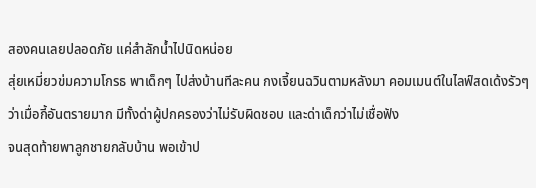สองคนเลยปลอดภัย แค่สำลักน้ำไปนิดหน่อย
สุ่ยเหมี่ยวข่มความโกรธ พาเด็กๆ ไปส่งบ้านทีละคน กงเจี้ยนฉวินตามหลังมา คอมเมนต์ในไลฟ์สดเด้งรัวๆ ว่าเมื่อกี้อันตรายมาก มีทั้งด่าผู้ปกครองว่าไม่รับผิดชอบ และด่าเด็กว่าไม่เชื่อฟัง
จนสุดท้ายพาลูกชายกลับบ้าน พอเข้าป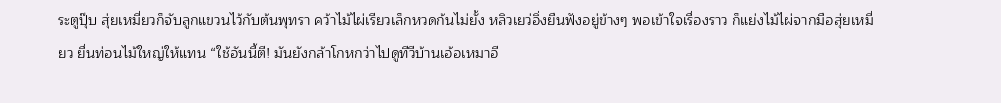ระตูปุ๊บ สุ่ยเหมี่ยวก็จับลูกแขวนไว้กับต้นพุทรา คว้าไม้ไผ่เรียวเล็กหวดก้นไม่ยั้ง หลิวเยว่อิ่งยืนฟังอยู่ข้างๆ พอเข้าใจเรื่องราว ก็แย่งไม้ไผ่จากมือสุ่ยเหมี่ยว ยื่นท่อนไม้ใหญ่ให้แทน “ใช้อันนี้ตี! มันยังกล้าโกหกว่าไปดูทีวีบ้านเอ้อเหมาอี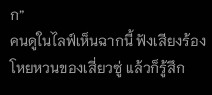ก”
คนดูในไลฟ์เห็นฉากนี้ ฟังเสียงร้องโหยหวนของเสี่ยวซู่ แล้วก็รู้สึก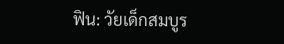ฟิน: วัยเด็กสมบูร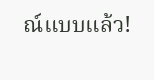ณ์แบบแล้ว!